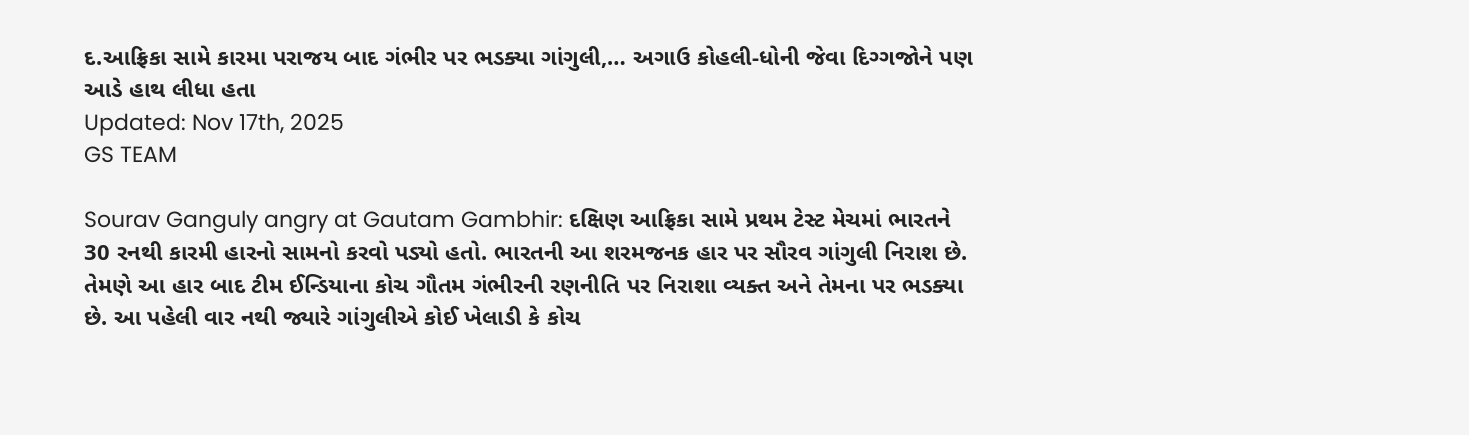દ.આફ્રિકા સામે કારમા પરાજય બાદ ગંભીર પર ભડક્યા ગાંગુલી,… અગાઉ કોહલી-ધોની જેવા દિગ્ગજોને પણ આડે હાથ લીધા હતા
Updated: Nov 17th, 2025
GS TEAM

Sourav Ganguly angry at Gautam Gambhir: દક્ષિણ આફ્રિકા સામે પ્રથમ ટેસ્ટ મેચમાં ભારતને 30 રનથી કારમી હારનો સામનો કરવો પડ્યો હતો. ભારતની આ શરમજનક હાર પર સૌરવ ગાંગુલી નિરાશ છે. તેમણે આ હાર બાદ ટીમ ઈન્ડિયાના કોચ ગૌતમ ગંભીરની રણનીતિ પર નિરાશા વ્યક્ત અને તેમના પર ભડક્યા છે. આ પહેલી વાર નથી જ્યારે ગાંગુલીએ કોઈ ખેલાડી કે કોચ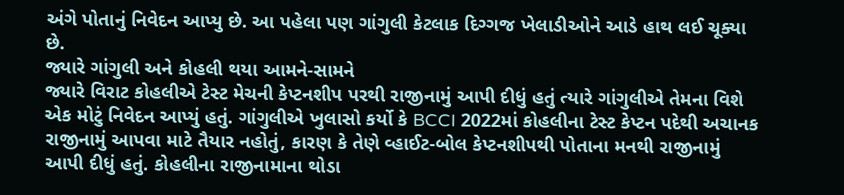અંગે પોતાનું નિવેદન આપ્યુ છે. આ પહેલા પણ ગાંગુલી કેટલાક દિગ્ગજ ખેલાડીઓને આડે હાથ લઈ ચૂક્યા છે.
જ્યારે ગાંગુલી અને કોહલી થયા આમને-સામને
જ્યારે વિરાટ કોહલીએ ટેસ્ટ મેચની કેપ્ટનશીપ પરથી રાજીનામું આપી દીધું હતું ત્યારે ગાંગુલીએ તેમના વિશે એક મોટું નિવેદન આપ્યું હતું. ગાંગુલીએ ખુલાસો કર્યો કે BCCI 2022માં કોહલીના ટેસ્ટ કેપ્ટન પદેથી અચાનક રાજીનામું આપવા માટે તૈયાર નહોતું, કારણ કે તેણે વ્હાઈટ-બોલ કેપ્ટનશીપથી પોતાના મનથી રાજીનામું આપી દીધું હતું. કોહલીના રાજીનામાના થોડા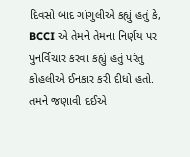દિવસો બાદ ગાંગુલીએ કહ્યું હતું કે, BCCI એ તેમને તેમના નિર્ણય પર પુનર્વિચાર કરવા કહ્યું હતું પરંતુ કોહલીએ ઈનકાર કરી દીધો હતો. તમને જણાવી દઈએ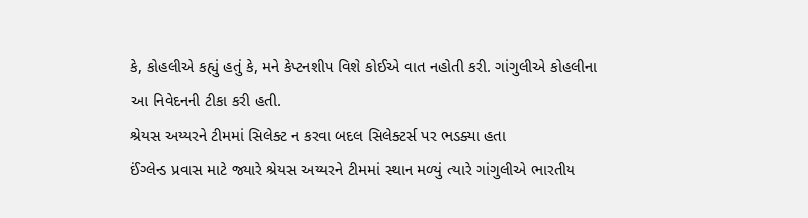કે, કોહલીએ કહ્યું હતું કે, મને કેપ્ટનશીપ વિશે કોઈએ વાત નહોતી કરી. ગાંગુલીએ કોહલીના આ નિવેદનની ટીકા કરી હતી.
શ્રેયસ અય્યરને ટીમમાં સિલેક્ટ ન કરવા બદલ સિલેક્ટર્સ પર ભડક્યા હતા
ઈંગ્લેન્ડ પ્રવાસ માટે જ્યારે શ્રેયસ અય્યરને ટીમમાં સ્થાન મળ્યું ત્યારે ગાંગુલીએ ભારતીય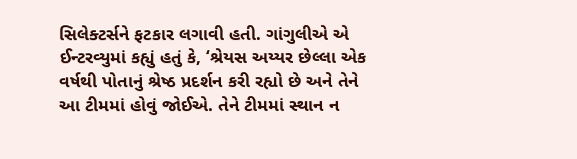સિલેક્ટર્સને ફટકાર લગાવી હતી. ગાંગુલીએ એ ઈન્ટરવ્યુમાં કહ્યું હતું કે, ‘શ્રેયસ અય્યર છેલ્લા એક વર્ષથી પોતાનું શ્રેષ્ઠ પ્રદર્શન કરી રહ્યો છે અને તેને આ ટીમમાં હોવું જોઈએ. તેને ટીમમાં સ્થાન ન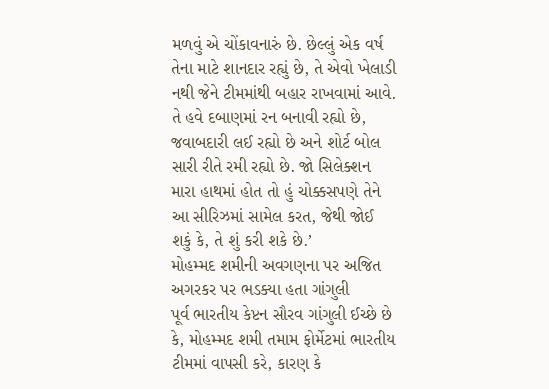મળવું એ ચોંકાવનારું છે. છેલ્લું એક વર્ષ તેના માટે શાનદાર રહ્યું છે, તે એવો ખેલાડી નથી જેને ટીમમાંથી બહાર રાખવામાં આવે. તે હવે દબાણમાં રન બનાવી રહ્યો છે, જવાબદારી લઈ રહ્યો છે અને શોર્ટ બોલ સારી રીતે રમી રહ્યો છે. જો સિલેક્શન મારા હાથમાં હોત તો હું ચોક્કસપણે તેને આ સીરિઝમાં સામેલ કરત, જેથી જોઈ શકું કે, તે શું કરી શકે છે.’
મોહમ્મદ શમીની અવગણના પર અજિત અગરકર પર ભડક્યા હતા ગાંગુલી
પૂર્વ ભારતીય કેપ્ટન સૌરવ ગાંગુલી ઈચ્છે છે કે, મોહમ્મદ શમી તમામ ફોર્મેટમાં ભારતીય ટીમમાં વાપસી કરે, કારણ કે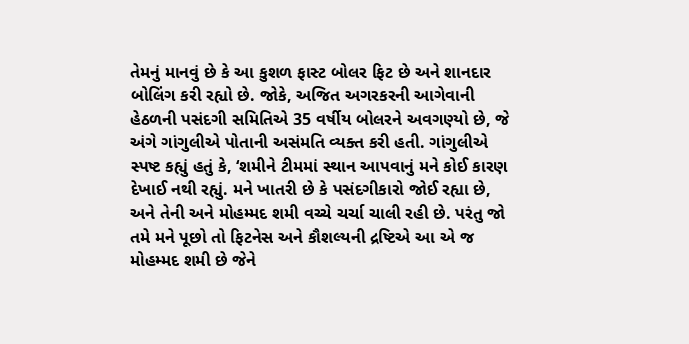તેમનું માનવું છે કે આ કુશળ ફાસ્ટ બોલર ફિટ છે અને શાનદાર બોલિંગ કરી રહ્યો છે. જોકે, અજિત અગરકરની આગેવાની હેઠળની પસંદગી સમિતિએ 35 વર્ષીય બોલરને અવગણ્યો છે, જે અંગે ગાંગુલીએ પોતાની અસંમતિ વ્યક્ત કરી હતી. ગાંગુલીએ સ્પષ્ટ કહ્યું હતું કે, ‘શમીને ટીમમાં સ્થાન આપવાનું મને કોઈ કારણ દેખાઈ નથી રહ્યું. મને ખાતરી છે કે પસંદગીકારો જોઈ રહ્યા છે, અને તેની અને મોહમ્મદ શમી વચ્ચે ચર્ચા ચાલી રહી છે. પરંતુ જો તમે મને પૂછો તો ફિટનેસ અને કૌશલ્યની દ્રષ્ટિએ આ એ જ મોહમ્મદ શમી છે જેને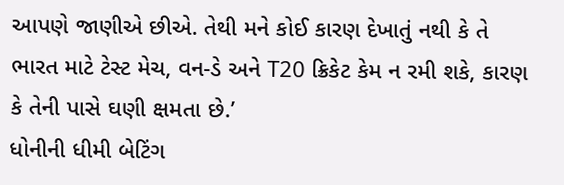આપણે જાણીએ છીએ. તેથી મને કોઈ કારણ દેખાતું નથી કે તે ભારત માટે ટેસ્ટ મેચ, વન-ડે અને T20 ક્રિકેટ કેમ ન રમી શકે, કારણ કે તેની પાસે ઘણી ક્ષમતા છે.’
ધોનીની ધીમી બેટિંગ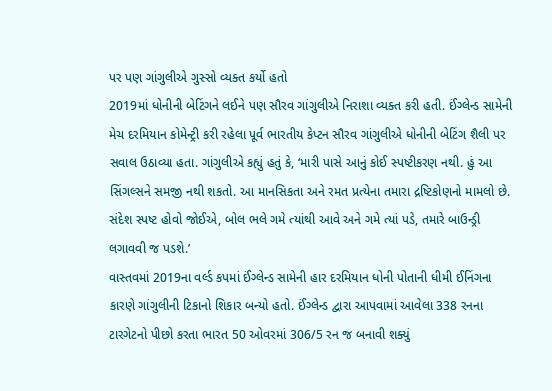પર પણ ગાંગુલીએ ગુસ્સો વ્યક્ત કર્યો હતો
2019માં ધોનીની બેટિંગને લઈને પણ સૌરવ ગાંગુલીએ નિરાશા વ્યક્ત કરી હતી. ઈંગ્લેન્ડ સામેની મેચ દરમિયાન કોમેન્ટ્રી કરી રહેલા પૂર્વ ભારતીય કેપ્ટન સૌરવ ગાંગુલીએ ધોનીની બેટિંગ શૈલી પર સવાલ ઉઠાવ્યા હતા. ગાંગુલીએ કહ્યું હતું કે, ‘મારી પાસે આનું કોઈ સ્પષ્ટીકરણ નથી. હું આ સિંગલ્સને સમજી નથી શકતો. આ માનસિકતા અને રમત પ્રત્યેના તમારા દ્રષ્ટિકોણનો મામલો છે. સંદેશ સ્પષ્ટ હોવો જોઈએ, બોલ ભલે ગમે ત્યાંથી આવે અને ગમે ત્યાં પડે, તમારે બાઉન્ડ્રી લગાવવી જ પડશે.’
વાસ્તવમાં 2019ના વર્લ્ડ કપમાં ઈંગ્લેન્ડ સામેની હાર દરમિયાન ધોની પોતાની ધીમી ઈનિંગના કારણે ગાંગુલીની ટિકાનો શિકાર બન્યો હતો. ઈંગ્લેન્ડ દ્વારા આપવામાં આવેલા 338 રનના ટારગેટનો પીછો કરતા ભારત 50 ઓવરમાં 306/5 રન જ બનાવી શક્યું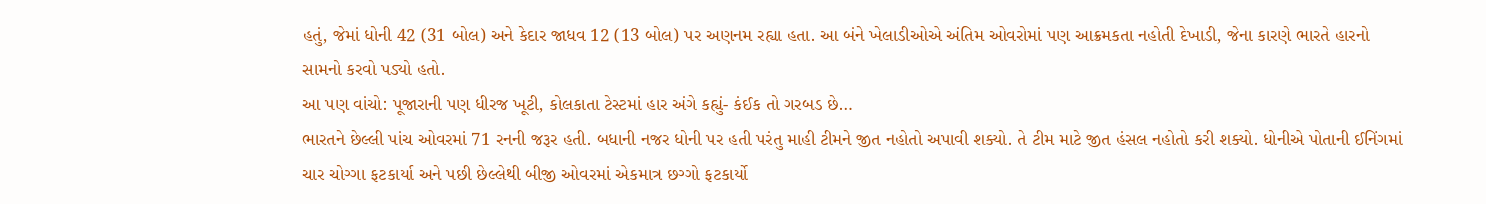હતું, જેમાં ધોની 42 (31 બોલ) અને કેદાર જાધવ 12 (13 બોલ) પર અણનમ રહ્યા હતા. આ બંને ખેલાડીઓએ અંતિમ ઓવરોમાં પણ આક્રમકતા નહોતી દેખાડી, જેના કારણે ભારતે હારનો સામનો કરવો પડ્યો હતો.
આ પણ વાંચો: પૂજારાની પણ ધીરજ ખૂટી, કોલકાતા ટેસ્ટમાં હાર અંગે કહ્યું- કંઈક તો ગરબડ છે…
ભારતને છેલ્લી પાંચ ઓવરમાં 71 રનની જરૂર હતી. બધાની નજર ધોની પર હતી પરંતુ માહી ટીમને જીત નહોતો અપાવી શક્યો. તે ટીમ માટે જીત હંસલ નહોતો કરી શક્યો. ધોનીએ પોતાની ઈનિંગમાં ચાર ચોગ્ગા ફટકાર્યા અને પછી છેલ્લેથી બીજી ઓવરમાં એકમાત્ર છગ્ગો ફટકાર્યો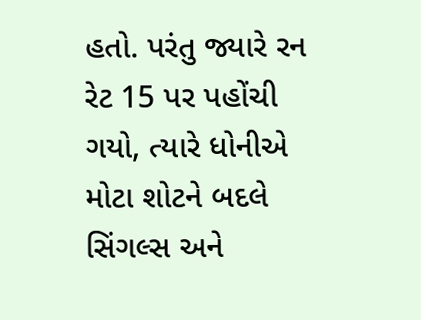હતો. પરંતુ જ્યારે રન રેટ 15 પર પહોંચી ગયો, ત્યારે ધોનીએ મોટા શોટને બદલે સિંગલ્સ અને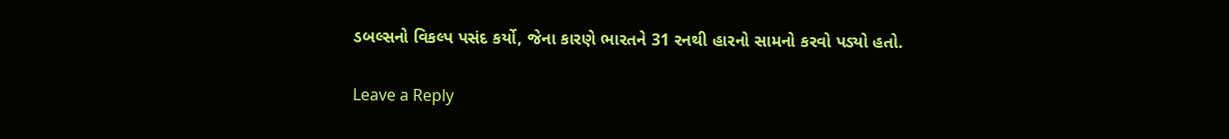ડબલ્સનો વિકલ્પ પસંદ કર્યો, જેના કારણે ભારતને 31 રનથી હારનો સામનો કરવો પડ્યો હતો.

Leave a Reply